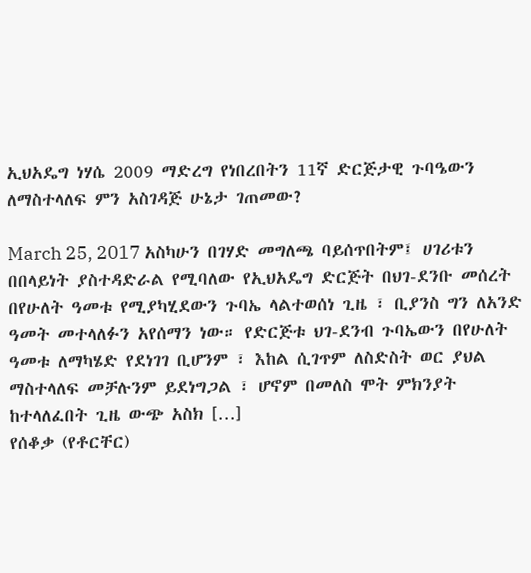ኢህአዴግ ነሃሴ 2009 ማድረግ የነበረበትን 11ኛ ድርጅታዊ ጉባዔውን ለማስተላለፍ ምን አስገዳጅ ሁኔታ ገጠመው?

March 25, 2017 አስካሁን በገሃድ መግለጫ ባይሰጥበትም፤ ሀገሪቱን በበላይነት ያስተዳድራል የሚባለው የኢህአዴግ ድርጅት በህገ-ደንቡ መሰረት በየሁለት ዓመቱ የሚያካሂደውን ጉባኤ ላልተወሰነ ጊዜ ፣ ቢያንስ ግን ለአንድ ዓመት መተላለፉን አየሰማን ነው። የድርጅቱ ህገ-ደንብ ጉባኤውን በየሁለት ዓመቱ ለማካሄድ የደነገገ ቢሆንም ፣ እከል ሲገጥም ለስድስት ወር ያህል ማስተላለፍ መቻሉንም ይደነግጋል ፣ ሆኖም በመለስ ሞት ምክንያት ከተላለፈበት ጊዜ ውጭ አስክ […]
የሰቆቃ (የቶርቸር)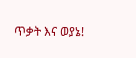ጥቃት እና ወያኔ!